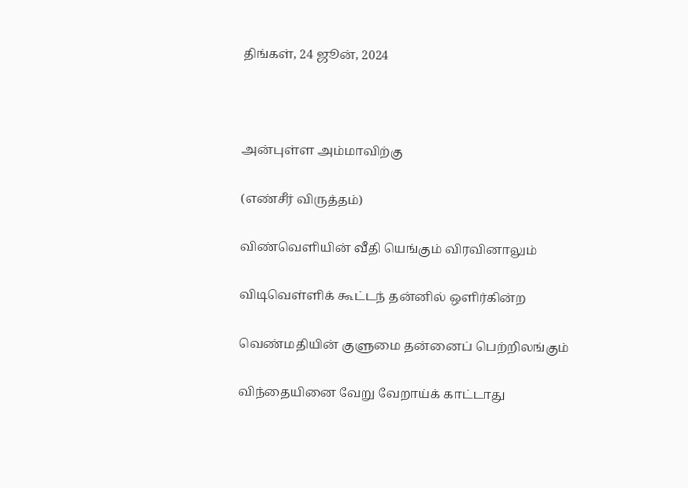திங்கள், 24 ஜூன், 2024



அன்புள்ள அம்மாவிற்கு

(எண்சீர் விருத்தம்)

விண்வெளியின் வீதி யெங்கும் விரவினாலும்

விடிவெள்ளிக் கூட்டந் தன்னில் ஒளிர்கின்ற

வெண்மதியின் குளுமை தன்னைப் பெற்றிலங்கும்

விந்தையினை வேறு வேறாய்க் காட்டாது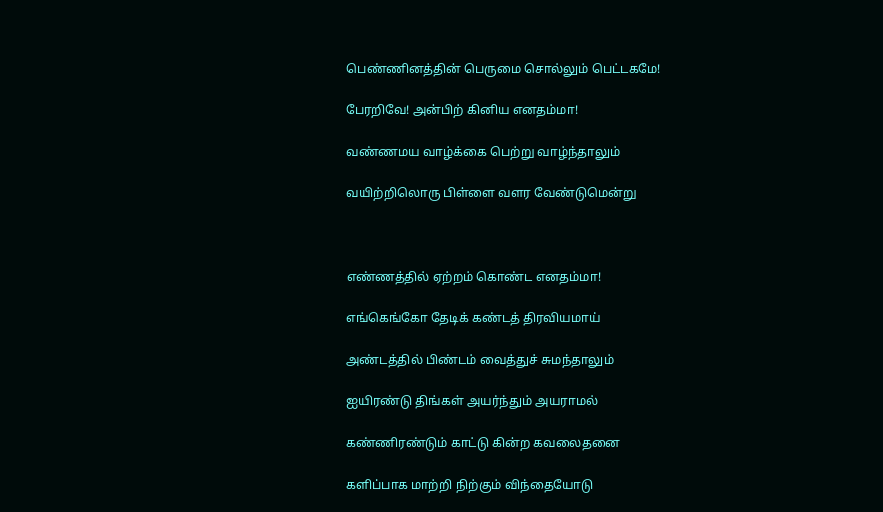பெண்ணினத்தின் பெருமை சொல்லும் பெட்டகமே!

பேரறிவே! அன்பிற் கினிய எனதம்மா!

வண்ணமய வாழ்க்கை பெற்று வாழ்ந்தாலும்

வயிற்றிலொரு பிள்ளை வளர வேண்டுமென்று



எண்ணத்தில் ஏற்றம் கொண்ட எனதம்மா!

எங்கெங்கோ தேடிக் கண்டத் திரவியமாய்

அண்டத்தில் பிண்டம் வைத்துச் சுமந்தாலும்

ஐயிரண்டு திங்கள் அயர்ந்தும் அயராமல்

கண்ணிரண்டும் காட்டு கின்ற கவலைதனை

களிப்பாக மாற்றி நிற்கும் விந்தையோடு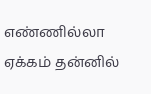எண்ணில்லா ஏக்கம் தன்னில்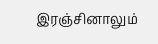இரஞ்சினாலும்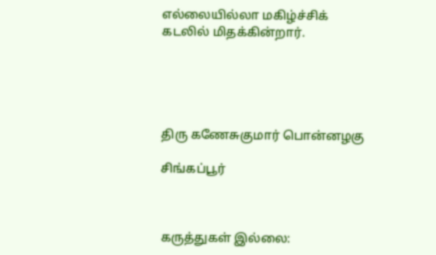எல்லையில்லா மகிழ்ச்சிக் கடலில் மிதக்கின்றார்.





திரு கணேசுகுமார் பொன்னழகு

சிங்கப்பூர்



கருத்துகள் இல்லை: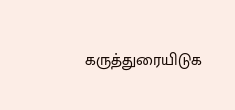கருத்துரையிடுக